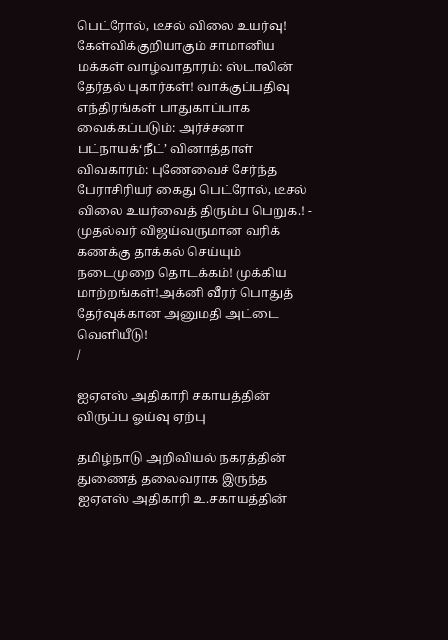பெட்ரோல், டீசல் விலை உயர்வு! கேள்விக்குறியாகும் சாமானிய மக்கள் வாழ்வாதாரம்: ஸ்டாலின் தேர்தல் புகார்கள்! வாக்குப்பதிவு எந்திரங்கள் பாதுகாப்பாக வைக்கப்படும்: அர்ச்சனா பட்நாயக்‘நீட்’ வினாத்தாள் விவகாரம்: புணேவைச் சேர்ந்த பேராசிரியர் கைது பெட்ரோல், டீசல் விலை உயர்வைத் திரும்ப பெறுக.! - முதல்வர் விஜய்வருமான வரிக் கணக்கு தாக்கல் செய்யும் நடைமுறை தொடக்கம்! முக்கிய மாற்றங்கள்!அக்னி வீரர் பொதுத் தேர்வுக்கான அனுமதி அட்டை வெளியீடு!
/

ஐஏஎஸ் அதிகாரி சகாயத்தின் விருப்ப ஓய்வு ஏற்பு

தமிழ்நாடு அறிவியல் நகரத்தின் துணைத் தலைவராக இருந்த ஐஏஎஸ் அதிகாரி உ.சகாயத்தின்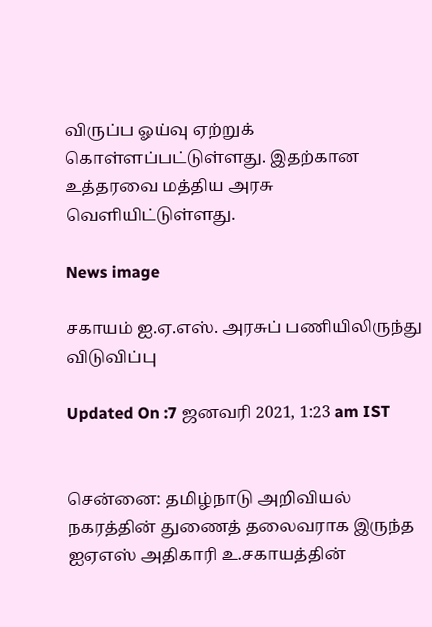விருப்ப ஓய்வு ஏற்றுக் கொள்ளப்பட்டுள்ளது. இதற்கான உத்தரவை மத்திய அரசு வெளியிட்டுள்ளது.

News image

சகாயம் ஐ.ஏ.எஸ். அரசுப் பணியிலிருந்து விடுவிப்பு

Updated On :7 ஜனவரி 2021, 1:23 am IST


சென்னை: தமிழ்நாடு அறிவியல் நகரத்தின் துணைத் தலைவராக இருந்த ஐஏஎஸ் அதிகாரி உ.சகாயத்தின்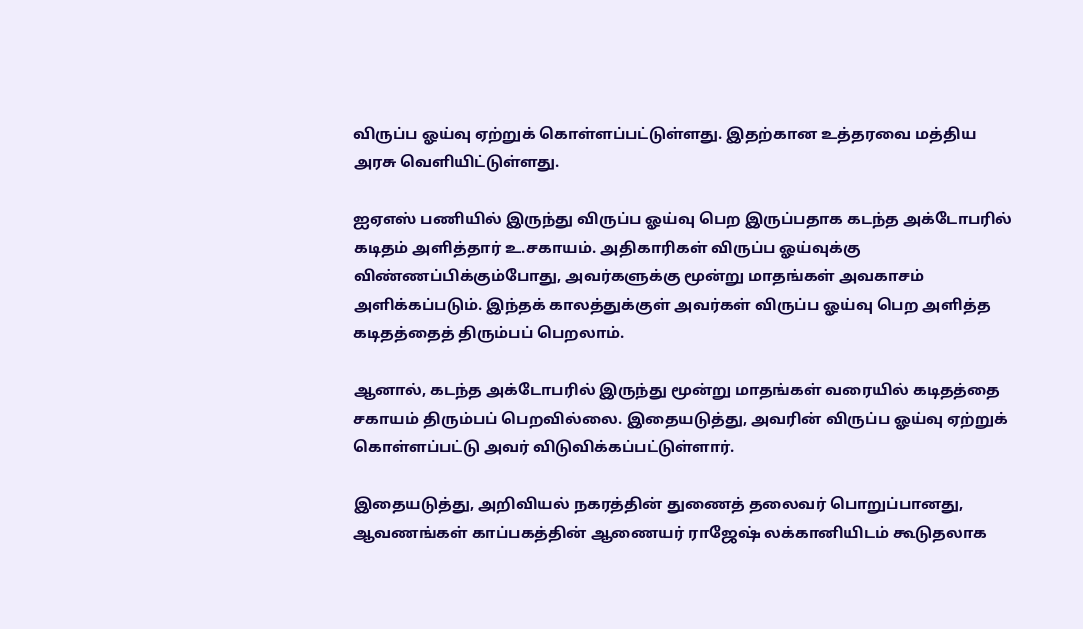விருப்ப ஓய்வு ஏற்றுக் கொள்ளப்பட்டுள்ளது. இதற்கான உத்தரவை மத்திய அரசு வெளியிட்டுள்ளது.

ஐஏஎஸ் பணியில் இருந்து விருப்ப ஓய்வு பெற இருப்பதாக கடந்த அக்டோபரில் கடிதம் அளித்தார் உ.சகாயம். அதிகாரிகள் விருப்ப ஓய்வுக்கு விண்ணப்பிக்கும்போது, அவர்களுக்கு மூன்று மாதங்கள் அவகாசம் அளிக்கப்படும். இந்தக் காலத்துக்குள் அவர்கள் விருப்ப ஓய்வு பெற அளித்த கடிதத்தைத் திரும்பப் பெறலாம்.

ஆனால், கடந்த அக்டோபரில் இருந்து மூன்று மாதங்கள் வரையில் கடிதத்தை சகாயம் திரும்பப் பெறவில்லை. இதையடுத்து, அவரின் விருப்ப ஓய்வு ஏற்றுக் கொள்ளப்பட்டு அவர் விடுவிக்கப்பட்டுள்ளார்.

இதையடுத்து, அறிவியல் நகரத்தின் துணைத் தலைவர் பொறுப்பானது, ஆவணங்கள் காப்பகத்தின் ஆணையர் ராஜேஷ் லக்கானியிடம் கூடுதலாக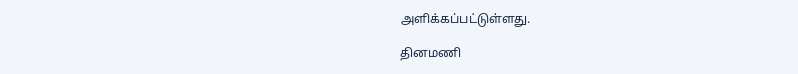அளிக்கப்பட்டுள்ளது.

தினமணி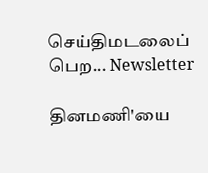செய்திமடலைப் பெற... Newsletter

தினமணி'யை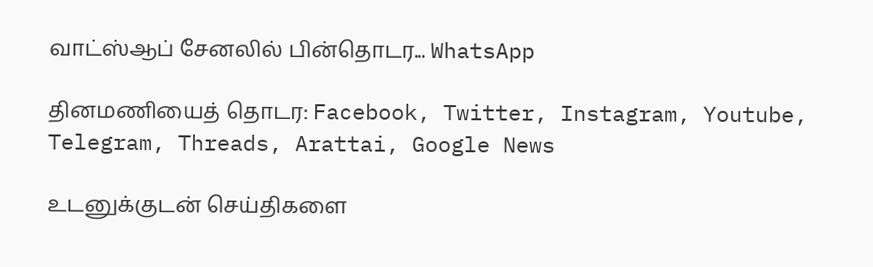வாட்ஸ்ஆப் சேனலில் பின்தொடர... WhatsApp

தினமணியைத் தொடர: Facebook, Twitter, Instagram, Youtube, Telegram, Threads, Arattai, Google News

உடனுக்குடன் செய்திகளை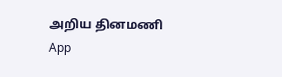அறிய தினமணி App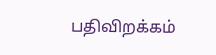பதிவிறக்கம்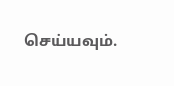செய்யவும்.